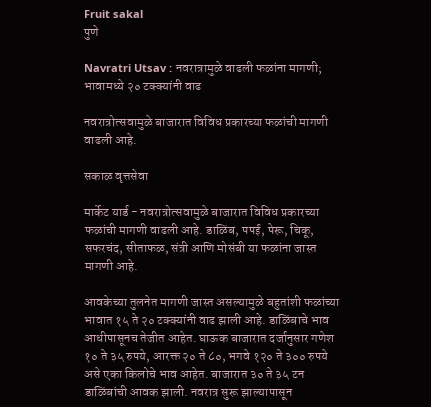Fruit sakal
पुणे

Navratri Utsav : नवरात्रामुळे वाढली फळांना मागणी; भावामध्ये २० टक्‍क्‍यांनी वाढ

नवरात्रोत्सवामुळे बाजारात विविध प्रकारच्या फळांची मागणी वाढली आहे.

सकाळ वृत्तसेवा

मार्केट यार्ड - नवरात्रोत्सवामुळे बाजारात विविध प्रकारच्या फळांची मागणी वाढली आहे. डाळिंब, पपई, पेरू, चिकू, सफरचंद, सीताफळ, संत्री आणि मोसंबी या फळांना जास्त मागणी आहे.

आवकेच्या तुलनेत मागणी जास्त असल्यामुळे बहुतांशी फळांच्या भावात १५ ते २० टक्‍क्‍यांनी वाढ झाली आहे. डाळिंबाचे भाव आधीपासूनच तेजीत आहेत. घाऊक बाजारात दर्जानुसार गणेश १० ते ३५ रुपये, आरक्त २० ते ८०, भगवे १२० ते ३०० रुपये असे एका किलोचे भाव आहेत. बाजारात ३० ते ३५ टन डाळिंबांची आवक झाली. नवरात्र सुरू झाल्यापासून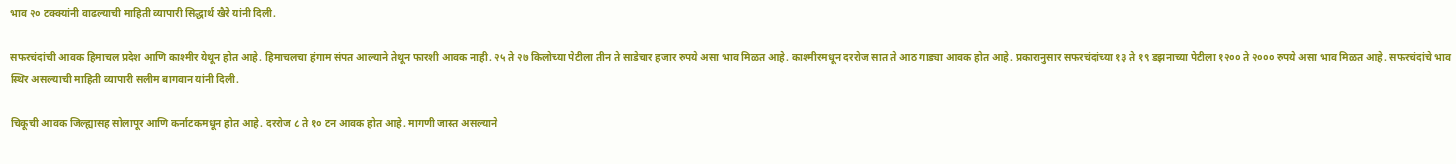भाव २० टक्क्यांनी वाढल्याची माहिती व्यापारी सिद्धार्थ खैरे यांनी दिली.

सफरचंदांची आवक हिमाचल प्रदेश आणि काश्‍मीर येथून होत आहे. हिमाचलचा हंगाम संपत आल्याने तेथून फारशी आवक नाही. २५ ते २७ किलोच्या पेटीला तीन ते साडेचार हजार रुपये असा भाव मिळत आहे. काश्मीरमधून दररोज सात ते आठ गाड्या आवक होत आहे. प्रकारानुसार सफरचंदांच्या १३ ते १९ डझनाच्या पेटीला १२०० ते २००० रुपये असा भाव मिळत आहे. सफरचंदांचे भाव स्थिर असल्याची माहिती व्यापारी सलीम बागवान यांनी दिली.

चिकूची आवक जिल्ह्यासह सोलापूर आणि कर्नाटकमधून होत आहे. दररोज ८ ते १० टन आवक होत आहे. मागणी जास्त असल्याने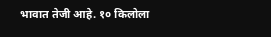भावात तेजी आहे. १० किलोला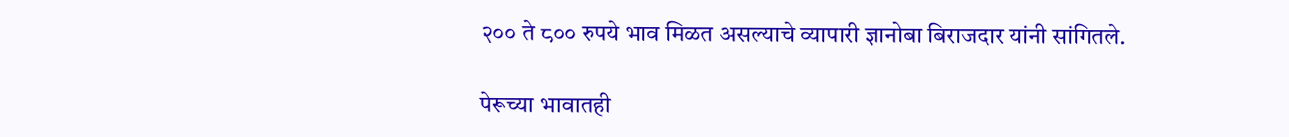२०० ते ८०० रुपये भाव मिळत असल्याचे व्यापारी ज्ञानोबा बिराजदार यांनी सांगितले.

पेरूच्या भावातही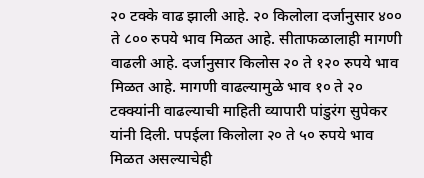२० टक्के वाढ झाली आहे. २० किलोला दर्जानुसार ४०० ते ८०० रुपये भाव मिळत आहे. सीताफळालाही मागणी वाढली आहे. दर्जानुसार किलोस २० ते १२० रुपये भाव मिळत आहे. मागणी वाढल्यामुळे भाव १० ते २० टक्‍क्‍यांनी वाढल्याची माहिती व्यापारी पांडुरंग सुपेकर यांनी दिली. पपईला किलोला २० ते ५० रुपये भाव मिळत असल्याचेही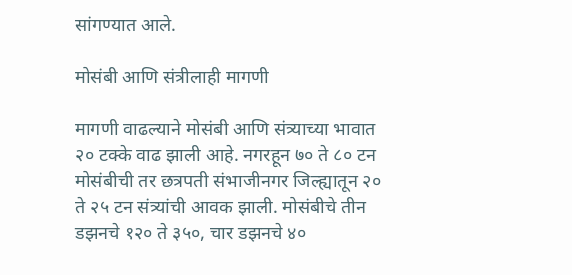सांगण्यात आले.

मोसंबी आणि संत्रीलाही मागणी

मागणी वाढल्याने मोसंबी आणि संत्र्याच्या भावात २० टक्के वाढ झाली आहे. नगरहून ७० ते ८० टन मोसंबीची तर छत्रपती संभाजीनगर जिल्ह्यातून २० ते २५ टन संत्र्यांची आवक झाली. मोसंबीचे तीन डझनचे १२० ते ३५०, चार डझनचे ४०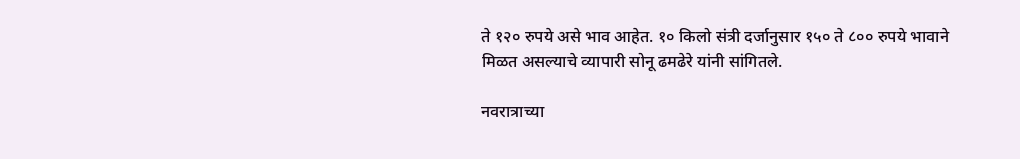ते १२० रुपये असे भाव आहेत. १० किलो संत्री दर्जानुसार १५० ते ८०० रुपये भावाने मिळत असल्याचे व्यापारी सोनू ढमढेरे यांनी सांगितले.

नवरात्राच्या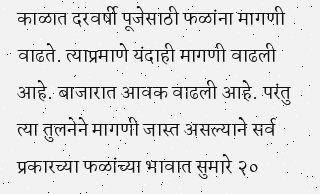काळात दरवर्षी पूजेसाठी फळांना मागणी वाढते. त्याप्रमाणे यंदाही मागणी वाढली आहे. बाजारात आवक वाढली आहे. परंतु त्या तुलनेने मागणी जास्त असल्याने सर्व प्रकारच्या फळांच्या भावात सुमारे २०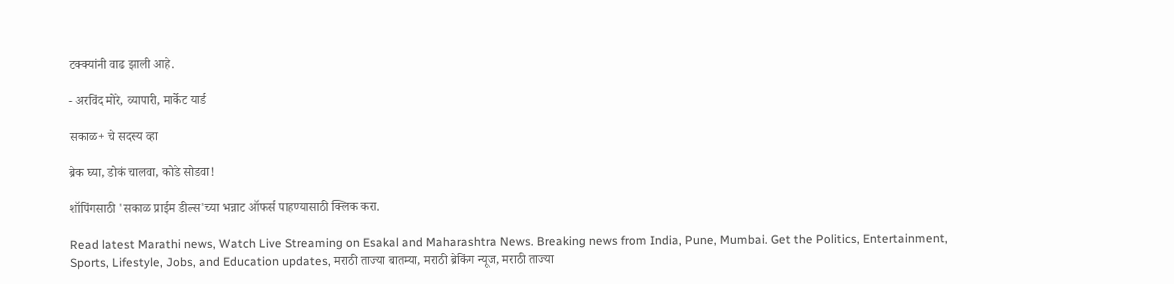टक्‍क्‍यांनी वाढ झाली आहे.

- अरविंद मोरे, व्यापारी, मार्केट यार्ड

सकाळ+ चे सदस्य व्हा

ब्रेक घ्या, डोकं चालवा, कोडे सोडवा!

शॉपिंगसाठी 'सकाळ प्राईम डील्स'च्या भन्नाट ऑफर्स पाहण्यासाठी क्लिक करा.

Read latest Marathi news, Watch Live Streaming on Esakal and Maharashtra News. Breaking news from India, Pune, Mumbai. Get the Politics, Entertainment, Sports, Lifestyle, Jobs, and Education updates, मराठी ताज्या बातम्या, मराठी ब्रेकिंग न्यूज, मराठी ताज्या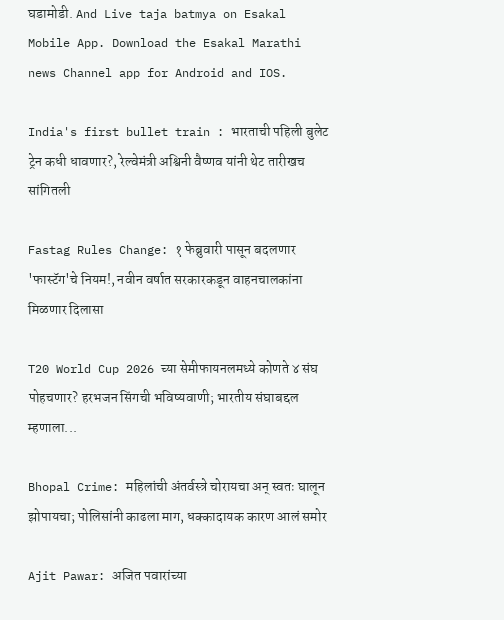घडामोडी. And Live taja batmya on Esakal Mobile App. Download the Esakal Marathi news Channel app for Android and IOS.

India's first bullet train : भारताची पहिली बुलेट ट्रेन कधी धावणार?, रेल्वेमंत्री अश्विनी वैष्णव यांनी थेट तारीखच सांगितली

Fastag Rules Change: १ फेब्रुवारी पासून बदलणार 'फास्टॅग'चे नियम!, नवीन वर्षात सरकारकडून वाहनचालकांना मिळणार दिलासा

T20 World Cup 2026 च्या सेमीफायनलमध्ये कोणते ४ संघ पोहचणार? हरभजन सिंगची भविष्यवाणी; भारतीय संघाबद्दल म्हणाला...

Bhopal Crime: महिलांची अंतर्वस्त्रे चोरायचा अन् स्वतः घालून झोपायचा; पोलिसांनी काढला माग, धक्कादायक कारण आलं समोर

Ajit Pawar: अजित पवारांच्या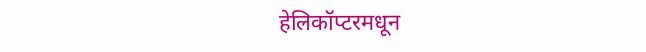हेलिकॉप्टरमधून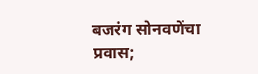बजरंग सोनवणेंचा प्रवास;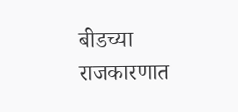बीडच्या राजकारणात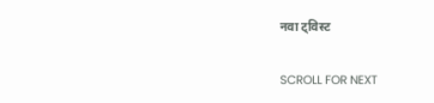नवा ट्विस्ट

SCROLL FOR NEXT